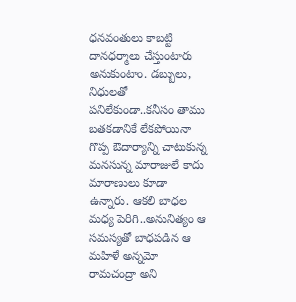ధనవంతులు కాబట్టి దానధర్మాలు చేస్తుంటారు అనుకుంటాం. డబ్బులు, నిధులతో పనిలేకుండా..కనీసం తాము బతకడానికే లేకపోయినా గొప్ప ఔదార్యాన్ని చాటుకున్న మనసున్న మారాజులే కాదు మారాణులు కూడా ఉన్నారు. ఆకలి బాధల మధ్య పెరిగి..అనునిత్యం ఆ సమస్యతో బాధపడిన ఆ మహిళే అన్నమో రామచంద్రా అని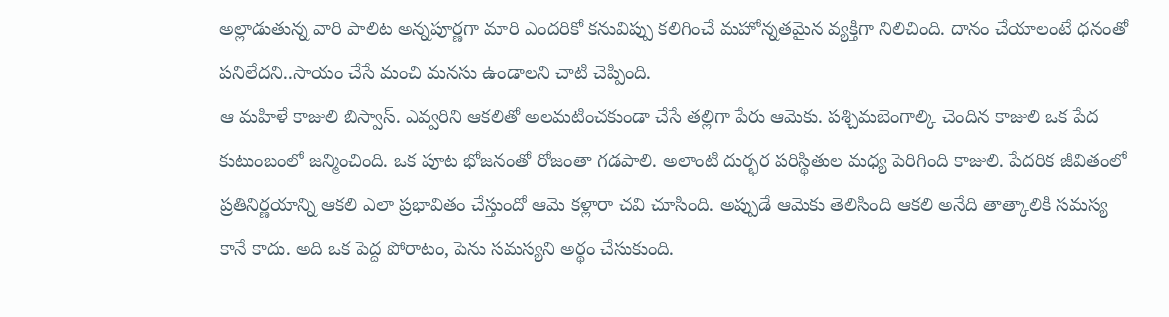అల్లాడుతున్న వారి పాలిట అన్నపూర్ణగా మారి ఎందరికో కనువిప్పు కలిగించే మహోన్నతమైన వ్యక్తిగా నిలిచింది. దానం చేయాలంటే ధనంతో పనిలేదని..సాయం చేసే మంచి మనసు ఉండాలని చాటి చెప్పింది.
ఆ మహిళే కాజులి బిస్వాస్. ఎవ్వరిని ఆకలితో అలమటించకుండా చేసే తల్లిగా పేరు ఆమెకు. పశ్చిమబెంగాల్కి చెందిన కాజులి ఒక పేద కుటుంబంలో జన్మించింది. ఒక పూట భోజనంతో రోజంతా గడపాలి. అలాంటి దుర్భర పరిస్థితుల మధ్య పెరిగింది కాజులి. పేదరిక జీవితంలో ప్రతినిర్ణయాన్ని ఆకలి ఎలా ప్రభావితం చేస్తుందో ఆమె కళ్లారా చవి చూసింది. అప్పుడే ఆమెకు తెలిసింది ఆకలి అనేది తాత్కాలికి సమస్య కానే కాదు. అది ఒక పెద్ద పోరాటం, పెను సమస్యని అర్థం చేసుకుంది.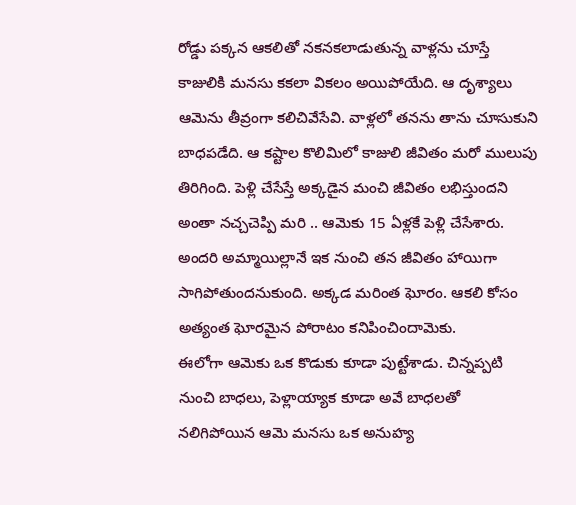రోడ్డు పక్కన ఆకలితో నకనకలాడుతున్న వాళ్లను చూస్తే కాజులికి మనసు కకలా వికలం అయిపోయేది. ఆ దృశ్యాలు ఆమెను తీవ్రంగా కలిచివేసేవి. వాళ్లలో తనను తాను చూసుకుని బాధపడేది. ఆ కష్టాల కొలిమిలో కాజులి జీవితం మరో ములుపు తిరిగింది. పెళ్లి చేసేస్తే అక్కడైన మంచి జీవితం లభిస్తుందని అంతా నచ్చచెప్పి మరి .. ఆమెకు 15 ఏళ్లకే పెళ్లి చేసేశారు. అందరి అమ్మాయిల్లానే ఇక నుంచి తన జీవితం హాయిగా సాగిపోతుందనుకుంది. అక్కడ మరింత ఘోరం. ఆకలి కోసం అత్యంత ఘోరమైన పోరాటం కనిపించిందామెకు.
ఈలోగా ఆమెకు ఒక కొడుకు కూడా పుట్టేశాడు. చిన్నప్పటి నుంచి బాధలు, పెళ్లాయ్యాక కూడా అవే బాధలతో నలిగిపోయిన ఆమె మనసు ఒక అనుహ్య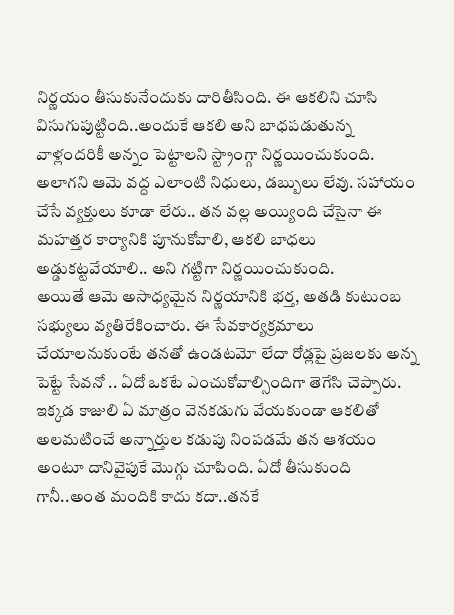నిర్ణయం తీసుకునేందుకు దారితీసింది. ఈ ఆకలిని చూసి విసుగుపుట్టింది..అందుకే ఆకలి అని బాధపడుతున్న వాళ్లందరికీ అన్నం పెట్టాలని స్ట్రాంగ్గా నిర్ణయించుకుంది. అలాగని ఆమె వద్ద ఎలాంటి నిధులు, డబ్బులు లేవు. సహాయం చేసే వ్యక్తులు కూడా లేరు.. తన వల్ల అయ్యింది చేసైనా ఈ మహత్తర కార్యానికి పూనుకోవాలి, ఆకలి బాధలు అడ్డుకట్టవేయాలి.. అని గట్టిగా నిర్ణయించుకుంది.
అయితే ఆమె అసాధ్యమైన నిర్ణయానికి భర్త, అతడి కుటుంబ సభ్యులు వ్యతిరేకించారు. ఈ సేవకార్యక్రమాలు చేయాలనుకుంటే తనతో ఉండటమో లేదా రోడ్లపై ప్రజలకు అన్న పెట్టే సేవనో .. ఏదో ఒకటే ఎంచుకోవాల్సిందిగా తెగేసి చెప్పారు. ఇక్కడ కాజులి ఏ మాత్రం వెనకడుగు వేయకుండా ఆకలితో అలమటించే అన్నార్తుల కడుపు నింపడమే తన ఆశయం అంటూ దానివైపుకే మొగ్గు చూపింది. ఏదో తీసుకుంది గానీ..అంత మందికి కాదు కదా..తనకే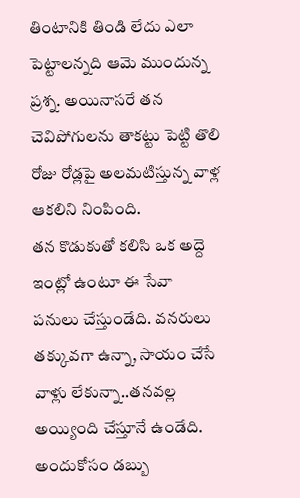తింటానికి తిండి లేదు ఎలా పెట్టాలన్నది ఆమె ముందున్న ప్రశ్న. అయినాసరే తన చెవిపోగులను తాకట్టు పెట్టి తొలి రోజు రోడ్లపై అలమటిస్తున్న వాళ్ల ఆకలిని నింపింది.
తన కొడుకుతో కలిసి ఒక అద్దె ఇంట్లో ఉంటూ ఈ సేవా పనులు చేస్తుండేది. వనరులు తక్కువగా ఉన్నా, సాయం చేసే వాళ్లు లేకున్నా..తనవల్ల అయ్యింది చేస్తూనే ఉండేది. అందుకోసం డబ్బు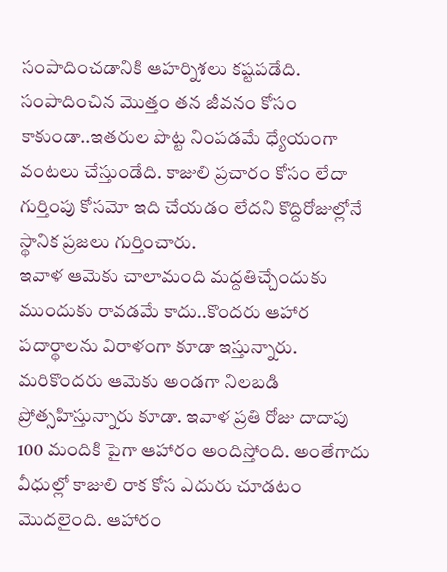సంపాదించడానికి ఆహర్నిశలు కష్టపడేది. సంపాదించిన మొత్తం తన జీవనం కోసం కాకుండా..ఇతరుల పొట్ట నింపడమే ధ్యేయంగా వంటలు చేస్తుండేది. కాజులి ప్రచారం కోసం లేదా గుర్తింపు కోసమో ఇది చేయడం లేదని కొద్దిరోజుల్లోనే స్థానిక ప్రజలు గుర్తించారు.
ఇవాళ ఆమెకు చాలామంది మద్దతిచ్చేందుకు ముందుకు రావడమే కాదు..కొందరు ఆహార పదార్థాలను విరాళంగా కూడా ఇస్తున్నారు. మరికొందరు ఆమెకు అండగా నిలబడి ప్రోత్సహిస్తున్నారు కూడా. ఇవాళ ప్రతి రోజు దాదాపు 100 మందికి పైగా ఆహారం అందిస్తోంది. అంతేగాదు వీధుల్లో కాజులి రాక కోస ఎదురు చూడటం మొదలైంది. ఆహారం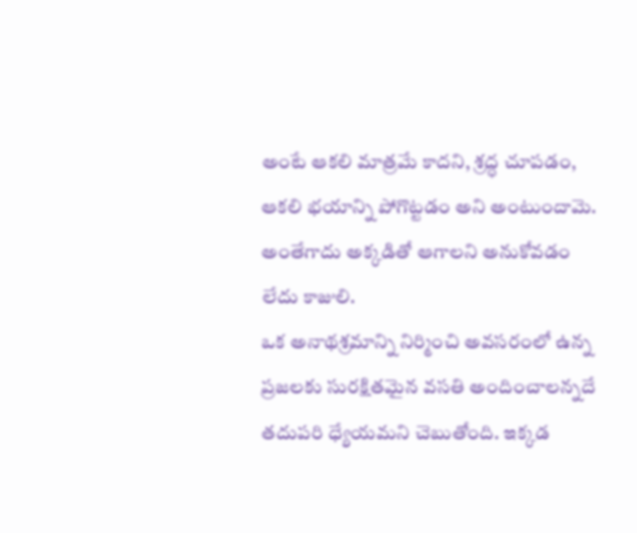అంటే ఆకలి మాత్రమే కాదని, శ్రద్ధ చూపడం, ఆకలి భయాన్ని పోగొట్టడం అని అంటుందామె. అంతేగాదు అక్కడితో ఆగాలని అనుకోవడం లేదు కాజులి.
ఒక అనాథశ్రమాన్ని నిర్మించి అవసరంలో ఉన్న ప్రజలకు సురక్షితమైన వసతి అందించాలన్నదే తదుపరి ధ్యేయమని చెబుతోంది. ఇక్కడ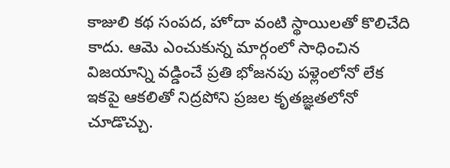కాజులి కథ సంపద, హోదా వంటి స్థాయిలతో కొలిచేది కాదు. ఆమె ఎంచుకున్న మార్గంలో సాధించిన విజయాన్ని వడ్డించే ప్రతి భోజనపు పళ్లెంలోనో లేక ఇకపై ఆకలితో నిద్రపోని ప్రజల కృతజ్ఞతలోనో చూడొచ్చు.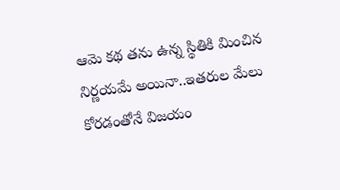ఆమె కథ తను ఉన్న స్థితికి మించిన నిర్ణయమే అయినా..ఇతరుల మేలు కోరడంతోనే విజయం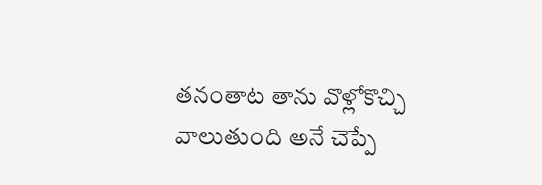తనంతాట తాను వొళ్లోకొచ్చి వాలుతుంది అనే చెప్పే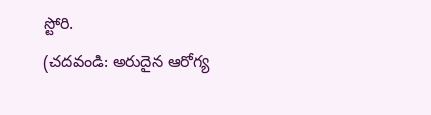స్టోరి.
(చదవండి: అరుదైన ఆరోగ్య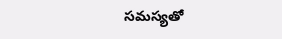సమస్యతో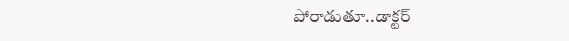పోరాడుతూ..డాక్టర్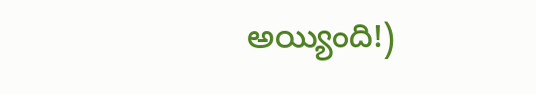అయ్యింది!)